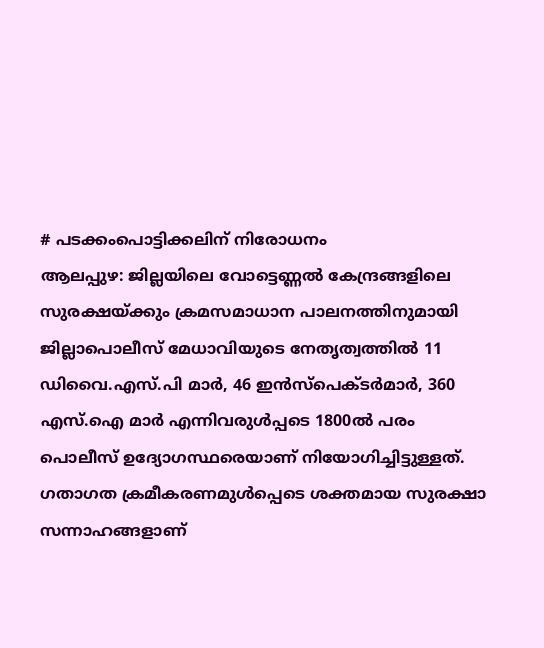# പടക്കംപൊട്ടിക്കലിന് നിരോധനം
ആലപ്പുഴ: ജില്ലയിലെ വോട്ടെണ്ണൽ കേന്ദ്രങ്ങളിലെ സുരക്ഷയ്ക്കും ക്രമസമാധാന പാലനത്തിനുമായി ജില്ലാപൊലീസ് മേധാവിയുടെ നേതൃത്വത്തിൽ 11 ഡിവൈ.എസ്.പി മാർ, 46 ഇൻസ്പെക്ടർമാർ, 360 എസ്.ഐ മാർ എന്നിവരുൾപ്പടെ 1800ൽ പരം പൊലീസ് ഉദ്യോഗസ്ഥരെയാണ് നിയോഗിച്ചിട്ടുള്ളത്. ഗതാഗത ക്രമീകരണമുൾപ്പെടെ ശക്തമായ സുരക്ഷാ സന്നാഹങ്ങളാണ്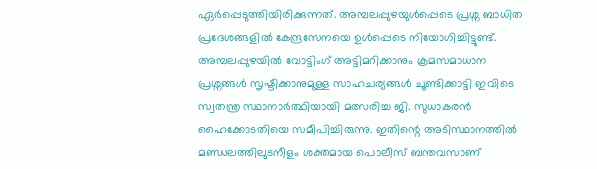ഏർപ്പെടുത്തിയിരിക്കുന്നത്. അമ്പലപ്പുഴയുൾപ്പെടെ പ്രശ്ന ബാധിത പ്രദേശങ്ങളിൽ കേന്ദ്രസേനയെ ഉൾപ്പെടെ നിയോഗിച്ചിട്ടുണ്ട്. അമ്പലപ്പുഴയിൽ വോട്ടിംഗ് അട്ടിമറിക്കാനും ക്രമസമാധാന പ്രശ്നങ്ങൾ സൃഷ്ടിക്കാനുമുള്ള സാഹചര്യങ്ങൾ ചൂണ്ടിക്കാട്ടി ഇവിടെ സ്വതന്ത്ര സ്ഥാനാർത്ഥിയായി മത്സരിച്ച ജി. സുധാകരൻ ഹൈക്കോടതിയെ സമീപിച്ചിരുന്നു. ഇതിന്റെ അടിസ്ഥാനത്തിൽ മണ്ഡലത്തിലുടനീളം ശക്തമായ പൊലീസ് ബന്തവസാണ്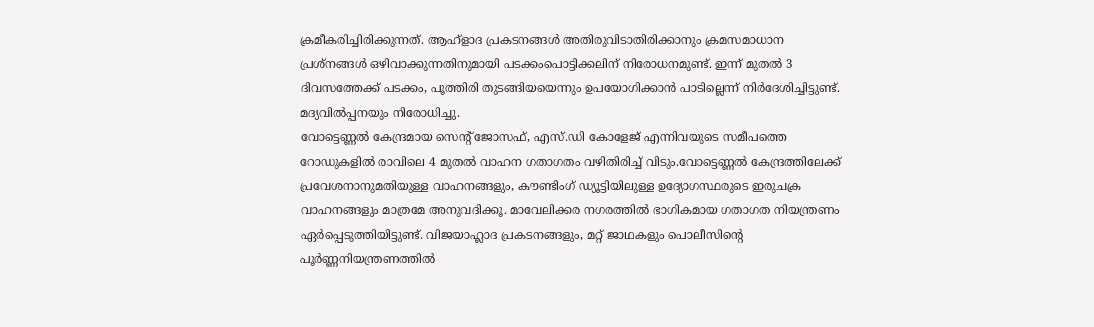ക്രമീകരിച്ചിരിക്കുന്നത്. ആഹ്ളാദ പ്രകടനങ്ങൾ അതിരുവിടാതിരിക്കാനും ക്രമസമാധാന പ്രശ്നങ്ങൾ ഒഴിവാക്കുന്നതിനുമായി പടക്കംപൊട്ടിക്കലിന് നിരോധനമുണ്ട്. ഇന്ന് മുതൽ 3 ദിവസത്തേക്ക് പടക്കം, പൂത്തിരി തുടങ്ങിയയെന്നും ഉപയോഗിക്കാൻ പാടില്ലെന്ന് നിർദേശിച്ചിട്ടുണ്ട്. മദ്യവിൽപ്പനയും നിരോധിച്ചു.
വോട്ടെണ്ണൽ കേന്ദ്രമായ സെന്റ് ജോസഫ്, എസ്.ഡി കോളേജ് എന്നിവയുടെ സമീപത്തെ റോഡുകളിൽ രാവിലെ 4 മുതൽ വാഹന ഗതാഗതം വഴിതിരിച്ച് വിടും.വോട്ടെണ്ണൽ കേന്ദ്രത്തിലേക്ക് പ്രവേശനാനുമതിയുള്ള വാഹനങ്ങളും, കൗണ്ടിംഗ് ഡ്യൂട്ടിയിലുള്ള ഉദ്യോഗസ്ഥരുടെ ഇരുചക്ര വാഹനങ്ങളും മാത്രമേ അനുവദിക്കൂ. മാവേലിക്കര നഗരത്തിൽ ഭാഗികമായ ഗതാഗത നിയന്ത്രണം ഏർപ്പെടുത്തിയിട്ടുണ്ട്. വിജയാഹ്ലാദ പ്രകടനങ്ങളും, മറ്റ് ജാഥകളും പൊലീസിന്റെ പൂർണ്ണനിയന്ത്രണത്തിൽ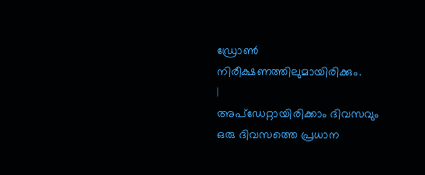ഡ്രോൺ നിരീക്ഷണത്തിലുമായിരിക്കും.
|
അപ്ഡേറ്റായിരിക്കാം ദിവസവും
ഒരു ദിവസത്തെ പ്രധാന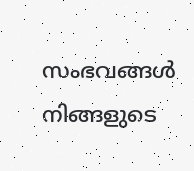സംഭവങ്ങൾ നിങ്ങളുടെ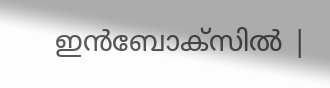ഇൻബോക്സിൽ |